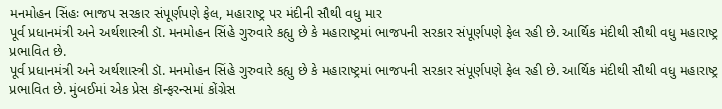મનમોહન સિંહઃ ભાજપ સરકાર સંપૂર્ણપણે ફેલ, મહારાષ્ટ્ર પર મંદીની સૌથી વધુ માર
પૂર્વ પ્રધાનમંત્રી અને અર્થશાસ્ત્રી ડૉ. મનમોહન સિંહે ગુરુવારે કહ્યુ છે કે મહારાષ્ટ્રમાં ભાજપની સરકાર સંપૂર્ણપણે ફેલ રહી છે. આર્થિક મંદીથી સૌથી વધુ મહારાષ્ટ્ર પ્રભાવિત છે.
પૂર્વ પ્રધાનમંત્રી અને અર્થશાસ્ત્રી ડૉ. મનમોહન સિંહે ગુરુવારે કહ્યુ છે કે મહારાષ્ટ્રમાં ભાજપની સરકાર સંપૂર્ણપણે ફેલ રહી છે. આર્થિક મંદીથી સૌથી વધુ મહારાષ્ટ્ર પ્રભાવિત છે. મુંબઈમાં એક પ્રેસ કૉન્ફરન્સમાં કોંગ્રેસ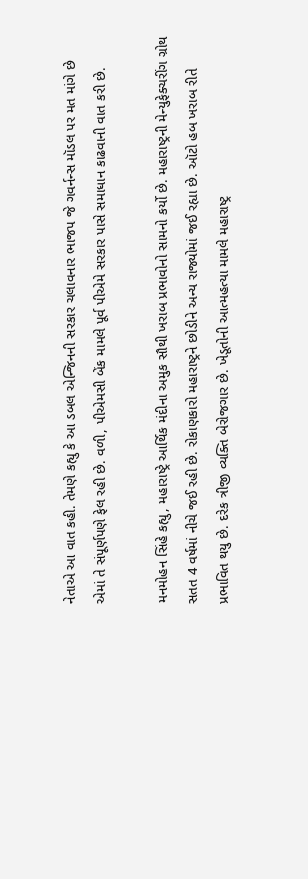નેતાએ આ વાત કહી. તેમણે કહ્યુ કે આ ડબલ એન્જિનની સરકાર ચલાવનાર ભાજપ જે ગવર્નન્સ મૉડલ પર મત માંગે છે એમાં તે સંપૂર્ણપણે ફેલ રહી છે. વળી, પીએમસી બેંક મામલે પૂર્વ પીએમે સરકાર પાસે સમાધાન કાઢવાની વાત કરી છે.

મનમોહન સિંહે કહ્યુ, મહારાષ્ટ્રે આર્થિક મંદીના અમુક સૌથી ખરાબ પ્રભાવોનો સામનો કર્યો છે. મહારાષ્ટ્રની મેન્યુફેક્ચરીંગ ગ્રોથ સતત 4 વર્ષમાં નીચે જઈ રહી છે. રોકાણકારો મહારાષ્ટ્રને છોડીને અન્ય રાજ્યોમાં જઈ રહ્યા છે. ઑટો હબ ખરાબ રીતે પ્રભાવિત થયુ છે. દરેક ત્રીજી વ્યક્તિ બેરોજગાર છે. ખેડૂતોની આત્મહત્યા મામલે મહારાષ્ટ્ર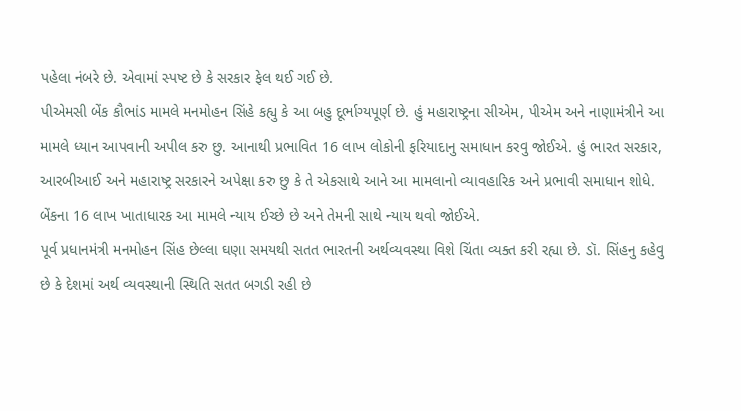પહેલા નંબરે છે. એવામાં સ્પષ્ટ છે કે સરકાર ફેલ થઈ ગઈ છે.
પીએમસી બેંક કૌભાંડ મામલે મનમોહન સિંહે કહ્યુ કે આ બહુ દૂર્ભાગ્યપૂર્ણ છે. હું મહારાષ્ટ્રના સીએમ, પીએમ અને નાણામંત્રીને આ મામલે ધ્યાન આપવાની અપીલ કરુ છુ. આનાથી પ્રભાવિત 16 લાખ લોકોની ફરિયાદાનુ સમાધાન કરવુ જોઈએ. હું ભારત સરકાર, આરબીઆઈ અને મહારાષ્ટ્ર સરકારને અપેક્ષા કરુ છુ કે તે એકસાથે આને આ મામલાનો વ્યાવહારિક અને પ્રભાવી સમાધાન શોધે. બેંકના 16 લાખ ખાતાધારક આ મામલે ન્યાય ઈચ્છે છે અને તેમની સાથે ન્યાય થવો જોઈએ.
પૂર્વ પ્રધાનમંત્રી મનમોહન સિંહ છેલ્લા ઘણા સમયથી સતત ભારતની અર્થવ્યવસ્થા વિશે ચિંતા વ્યક્ત કરી રહ્યા છે. ડૉ. સિંહનુ કહેવુ છે કે દેશમાં અર્થ વ્યવસ્થાની સ્થિતિ સતત બગડી રહી છે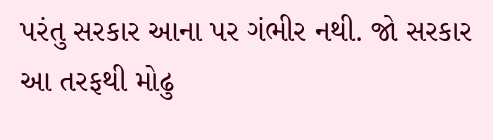પરંતુ સરકાર આના પર ગંભીર નથી. જો સરકાર આ તરફથી મોઢુ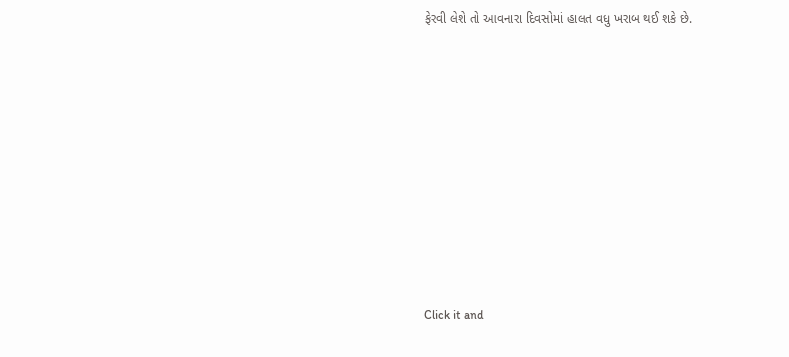ફેરવી લેશે તો આવનારા દિવસોમાં હાલત વધુ ખરાબ થઈ શકે છે.












Click it and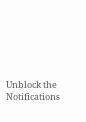Unblock the Notifications